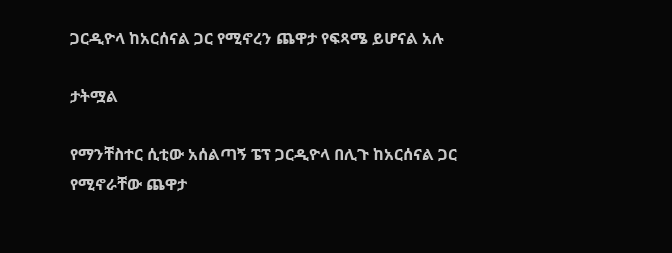ጋርዲዮላ ከአርሰናል ጋር የሚኖረን ጨዋታ የፍጻሜ ይሆናል አሉ

ታትሟል

የማንቸስተር ሲቲው አሰልጣኝ ፔፕ ጋርዲዮላ በሊጉ ከአርሰናል ጋር የሚኖራቸው ጨዋታ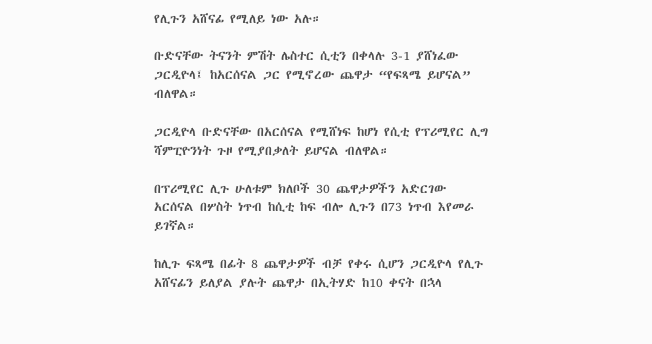የሊጉን አሸናፊ የሚለይ ነው አሉ።

ቡድናቸው ትናንት ምሽት ሌስተር ሲቲን በቀላሉ 3-1 ያሸነፈው ጋርዲዮላ፤ ከአርሰናል ጋር የሚኖረው ጨዋታ “የፍጻሜ ይሆናል” ብለዋል።

ጋርዲዮላ ቡድናቸው በአርሰናል የሚሸነፍ ከሆነ የሲቲ የፕሪሚየር ሊግ ሻምፒዮንነት ጉዞ የሚያበቃለት ይሆናል ብለዋል።

በፕሪሚየር ሊጉ ሁለቱም ክለቦች 30 ጨዋታዎችን አድርገው አርሰናል በሦስት ነጥብ ከሲቲ ከፍ ብሎ ሊጉን በ73 ነጥብ እየመራ ይገኛል።

ከሊጉ ፍጻሜ በፊት 8 ጨዋታዎች ብቻ የቀሩ ሲሆን ጋርዲዮላ የሊጉ አሸናፊን ይለያል ያሉት ጨዋታ በኢትሃድ ከ10 ቀናት በኋላ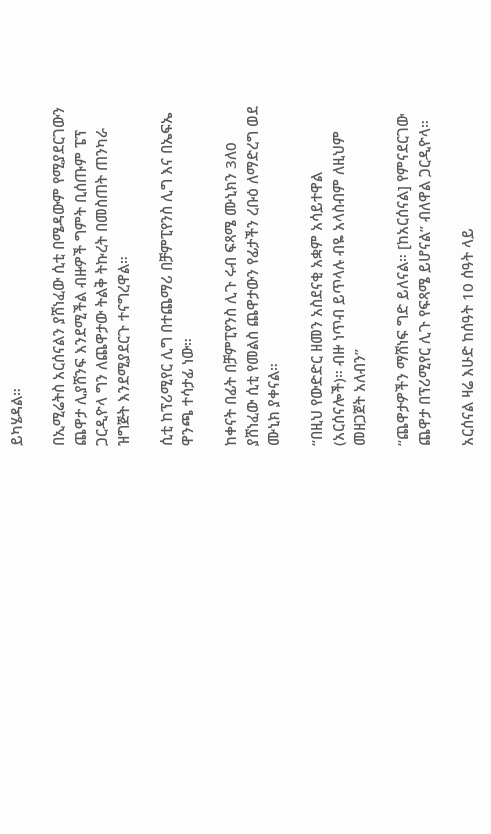ይካሄዳል።

በኢሚሬትስ አርሰናልን ያሸነፈው ሲቲ በሜዳውም የሚያደርገውን ጨዋታ ሊያሸንፍ እንደሚችል ብዙዎች ግምት ቢሰጡም ፔፕ ጋርዲዮላ ግን ለጨዋታው ትልቅ ትኩረት በመስጠት ጠንካራ ዝግጅት እንደሚያደርጉ ተናግረዋል።

ሲቲ ከፕሪሚየር ሊግ በተጨማሪ በቻምፒየንስ ሊግ እና በኤፍኤ ዋንጫ ተሳታፊ ነው።

ከቀናት በፊት በቻምፒየንስ ሊጉ ሩብ ፍጻሜ ሙኒክን 3ለ0 ያሸነፈው ሲቲ የመልስ ጨዋታውን የፊታችን ረቡዕ ለማድረግ ወደ ሙኒክ ያቀናል።

“በዚህ የውድድር ዘመን አስደናቂ አቋም አሳይተዋል (አርሰናሎች)። ብዙ ነጥብ ይጥላሉ ብዬ አላስብም ለዚህም መዘጋጀት አለብን”

“ጨዋታዎችን ማሸነፍ ግድ ይለናል። [ከአርሰናል] የምናደርገው ጨዋታ በፕሪሚየር ሊጉ የፍጻሜ ይሆናል” ብለዋል ጋርዲዮላ።

አርሰናል ዛሬ እሁድ ከሰዓት 10 ሰዓት ላይ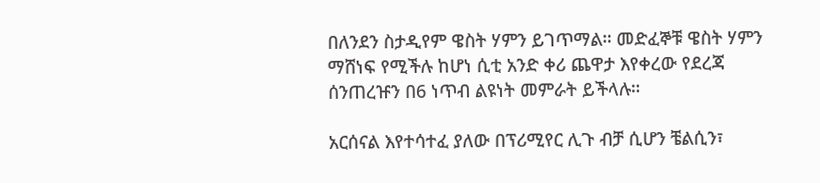በለንደን ስታዲየም ዌስት ሃምን ይገጥማል። መድፈኞቹ ዌስት ሃምን ማሸነፍ የሚችሉ ከሆነ ሲቲ አንድ ቀሪ ጨዋታ እየቀረው የደረጃ ሰንጠረዡን በ6 ነጥብ ልዩነት መምራት ይችላሉ።

አርሰናል እየተሳተፈ ያለው በፕሪሚየር ሊጉ ብቻ ሲሆን ቼልሲን፣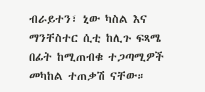ብራይተን፣ ኒው ካስል እና ማንቸስተር ሲቲ ከሊጉ ፍጻሜ በፊት ከሚጠብቁ ተጋጣሚዎች መካከል ተጠቃሽ ናቸው።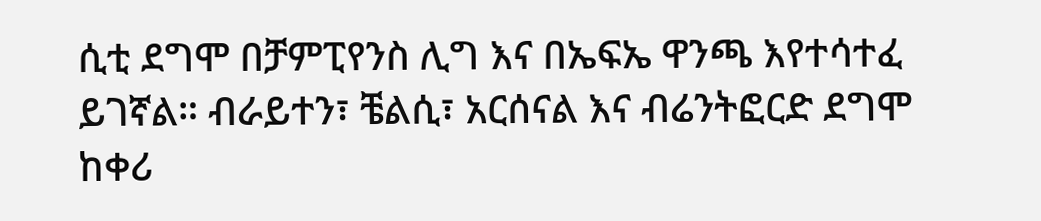ሲቲ ደግሞ በቻምፒየንስ ሊግ እና በኤፍኤ ዋንጫ እየተሳተፈ ይገኛል። ብራይተን፣ ቼልሲ፣ አርሰናል እና ብሬንትፎርድ ደግሞ ከቀሪ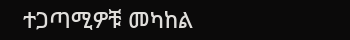ተጋጣሚዎቹ መካከል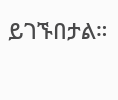ይገኙበታል።